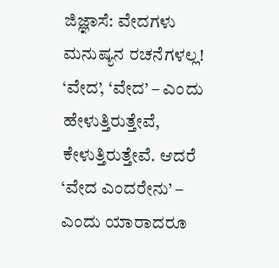ಜಿಜ್ಞಾಸೆ: ವೇದಗಳು ಮನುಷ್ಯನ ರಚನೆಗಳಲ್ಲ!
‘ವೇದ’, ‘ವೇದ’ – ಎಂದು ಹೇಳುತ್ತಿರುತ್ತೇವೆ, ಕೇಳುತ್ತಿರುತ್ತೇವೆ. ಆದರೆ ‘ವೇದ ಎಂದರೇನು’ – ಎಂದು ಯಾರಾದರೂ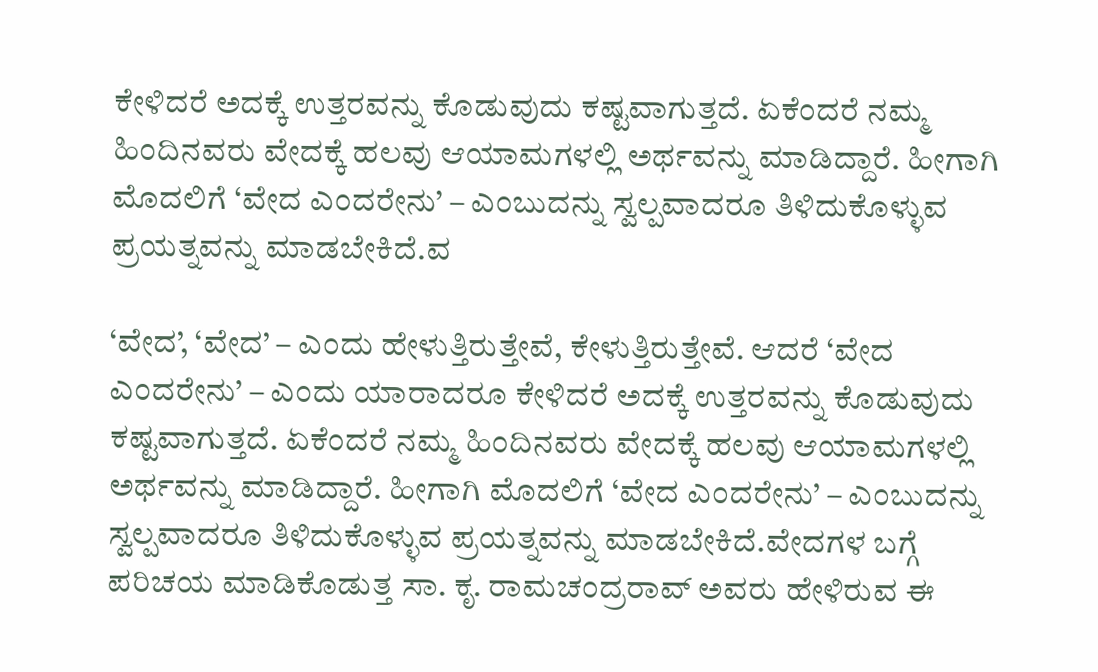ಕೇಳಿದರೆ ಅದಕ್ಕೆ ಉತ್ತರವನ್ನು ಕೊಡುವುದು ಕಷ್ಟವಾಗುತ್ತದೆ. ಏಕೆಂದರೆ ನಮ್ಮ ಹಿಂದಿನವರು ವೇದಕ್ಕೆ ಹಲವು ಆಯಾಮಗಳಲ್ಲಿ ಅರ್ಥವನ್ನು ಮಾಡಿದ್ದಾರೆ. ಹೀಗಾಗಿ ಮೊದಲಿಗೆ ‘ವೇದ ಎಂದರೇನು’ – ಎಂಬುದನ್ನು ಸ್ವಲ್ಪವಾದರೂ ತಿಳಿದುಕೊಳ್ಳುವ ಪ್ರಯತ್ನವನ್ನು ಮಾಡಬೇಕಿದೆ.ವ

‘ವೇದ’, ‘ವೇದ’ – ಎಂದು ಹೇಳುತ್ತಿರುತ್ತೇವೆ, ಕೇಳುತ್ತಿರುತ್ತೇವೆ. ಆದರೆ ‘ವೇದ ಎಂದರೇನು’ – ಎಂದು ಯಾರಾದರೂ ಕೇಳಿದರೆ ಅದಕ್ಕೆ ಉತ್ತರವನ್ನು ಕೊಡುವುದು ಕಷ್ಟವಾಗುತ್ತದೆ. ಏಕೆಂದರೆ ನಮ್ಮ ಹಿಂದಿನವರು ವೇದಕ್ಕೆ ಹಲವು ಆಯಾಮಗಳಲ್ಲಿ ಅರ್ಥವನ್ನು ಮಾಡಿದ್ದಾರೆ. ಹೀಗಾಗಿ ಮೊದಲಿಗೆ ‘ವೇದ ಎಂದರೇನು’ – ಎಂಬುದನ್ನು ಸ್ವಲ್ಪವಾದರೂ ತಿಳಿದುಕೊಳ್ಳುವ ಪ್ರಯತ್ನವನ್ನು ಮಾಡಬೇಕಿದೆ.ವೇದಗಳ ಬಗ್ಗೆ ಪರಿಚಯ ಮಾಡಿಕೊಡುತ್ತ ಸಾ. ಕೃ. ರಾಮಚಂದ್ರರಾವ್ ಅವರು ಹೇಳಿರುವ ಈ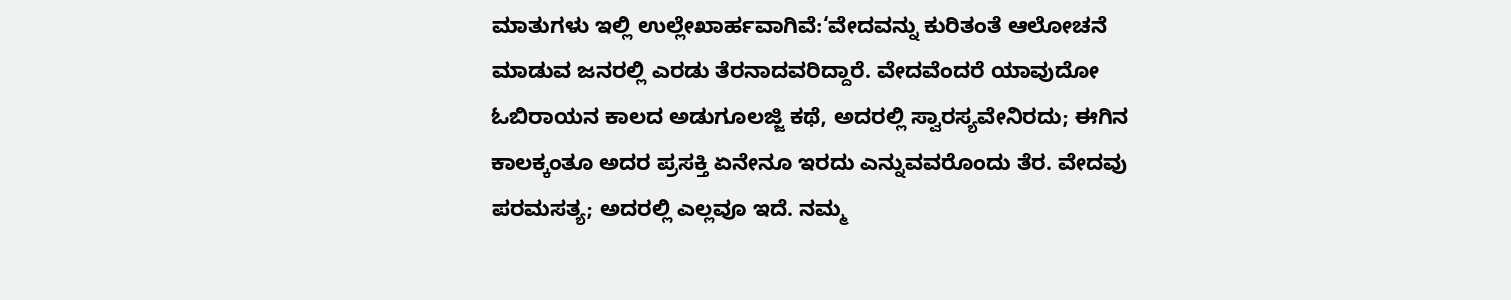ಮಾತುಗಳು ಇಲ್ಲಿ ಉಲ್ಲೇಖಾರ್ಹವಾಗಿವೆ:‘ವೇದವನ್ನು ಕುರಿತಂತೆ ಆಲೋಚನೆ ಮಾಡುವ ಜನರಲ್ಲಿ ಎರಡು ತೆರನಾದವರಿದ್ದಾರೆ. ವೇದವೆಂದರೆ ಯಾವುದೋ ಓಬಿರಾಯನ ಕಾಲದ ಅಡುಗೂಲಜ್ಜಿ ಕಥೆ, ಅದರಲ್ಲಿ ಸ್ವಾರಸ್ಯವೇನಿರದು; ಈಗಿನ ಕಾಲಕ್ಕಂತೂ ಅದರ ಪ್ರಸಕ್ತಿ ಏನೇನೂ ಇರದು ಎನ್ನುವವರೊಂದು ತೆರ. ವೇದವು ಪರಮಸತ್ಯ; ಅದರಲ್ಲಿ ಎಲ್ಲವೂ ಇದೆ. ನಮ್ಮ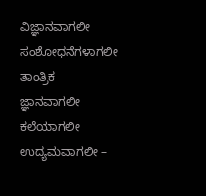ವಿಜ್ಞಾನವಾಗಲೀ ಸಂಶೋಧನೆಗಳಾಗಲೀ ತಾಂತ್ರಿಕ ಜ್ಞಾನವಾಗಲೀ ಕಲೆಯಾಗಲೀ ಉದ್ಯಮವಾಗಲೀ –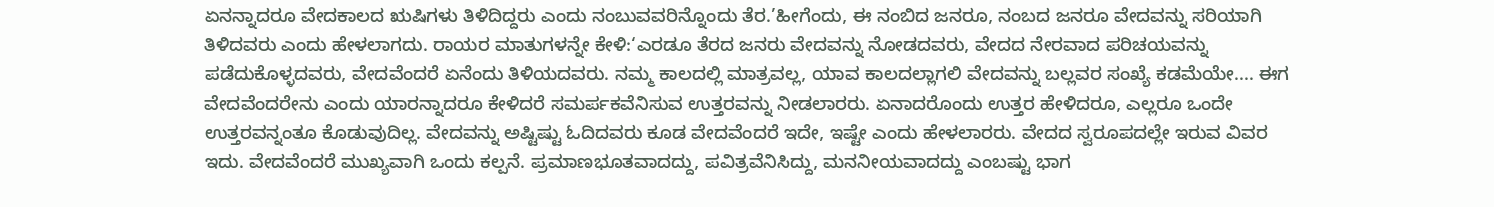ಏನನ್ನಾದರೂ ವೇದಕಾಲದ ಋಷಿಗಳು ತಿಳಿದಿದ್ದರು ಎಂದು ನಂಬುವವರಿನ್ನೊಂದು ತೆರ.’ಹೀಗೆಂದು, ಈ ನಂಬಿದ ಜನರೂ, ನಂಬದ ಜನರೂ ವೇದವನ್ನು ಸರಿಯಾಗಿ ತಿಳಿದವರು ಎಂದು ಹೇಳಲಾಗದು. ರಾಯರ ಮಾತುಗಳನ್ನೇ ಕೇಳಿ:‘ಎರಡೂ ತೆರದ ಜನರು ವೇದವನ್ನು ನೋಡದವರು, ವೇದದ ನೇರವಾದ ಪರಿಚಯವನ್ನು ಪಡೆದುಕೊಳ್ಳದವರು, ವೇದವೆಂದರೆ ಏನೆಂದು ತಿಳಿಯದವರು. ನಮ್ಮ ಕಾಲದಲ್ಲಿ ಮಾತ್ರವಲ್ಲ, ಯಾವ ಕಾಲದಲ್ಲಾಗಲಿ ವೇದವನ್ನು ಬಲ್ಲವರ ಸಂಖ್ಯೆ ಕಡಮೆಯೇ.... ಈಗ ವೇದವೆಂದರೇನು ಎಂದು ಯಾರನ್ನಾದರೂ ಕೇಳಿದರೆ ಸಮರ್ಪಕವೆನಿಸುವ ಉತ್ತರವನ್ನು ನೀಡಲಾರರು. ಏನಾದರೊಂದು ಉತ್ತರ ಹೇಳಿದರೂ, ಎಲ್ಲರೂ ಒಂದೇ ಉತ್ತರವನ್ನಂತೂ ಕೊಡುವುದಿಲ್ಲ. ವೇದವನ್ನು ಅಷ್ಟಿಷ್ಟು ಓದಿದವರು ಕೂಡ ವೇದವೆಂದರೆ ಇದೇ, ಇಷ್ಟೇ ಎಂದು ಹೇಳಲಾರರು. ವೇದದ ಸ್ವರೂಪದಲ್ಲೇ ಇರುವ ವಿವರ ಇದು. ವೇದವೆಂದರೆ ಮುಖ್ಯವಾಗಿ ಒಂದು ಕಲ್ಪನೆ. ಪ್ರಮಾಣಭೂತವಾದದ್ದು, ಪವಿತ್ರವೆನಿಸಿದ್ದು, ಮನನೀಯವಾದದ್ದು ಎಂಬಷ್ಟು ಭಾಗ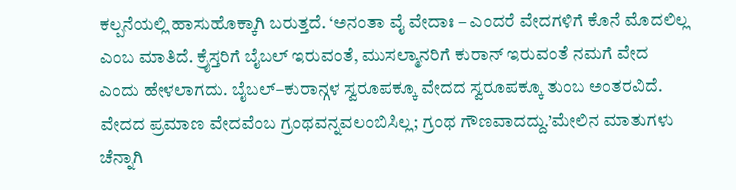ಕಲ್ಪನೆಯಲ್ಲಿ ಹಾಸುಹೊಕ್ಕಾಗಿ ಬರುತ್ತದೆ. ‘ಅನಂತಾ ವೈ ವೇದಾಃ – ಎಂದರೆ ವೇದಗಳಿಗೆ ಕೊನೆ ಮೊದಲಿಲ್ಲ ಎಂಬ ಮಾತಿದೆ. ಕ್ರೈಸ್ತರಿಗೆ ಬೈಬಲ್ ಇರುವಂತೆ, ಮುಸಲ್ಮಾನರಿಗೆ ಕುರಾನ್ ಇರುವಂತೆ ನಮಗೆ ವೇದ ಎಂದು ಹೇಳಲಾಗದು. ಬೈಬಲ್–ಕುರಾನ್ಗಳ ಸ್ವರೂಪಕ್ಕೂ ವೇದದ ಸ್ವರೂಪಕ್ಕೂ ತುಂಬ ಅಂತರವಿದೆ. ವೇದದ ಪ್ರಮಾಣ ವೇದವೆಂಬ ಗ್ರಂಥವನ್ನವಲಂಬಿಸಿಲ್ಲ; ಗ್ರಂಥ ಗೌಣವಾದದ್ದು.’ಮೇಲಿನ ಮಾತುಗಳು ಚೆನ್ನಾಗಿ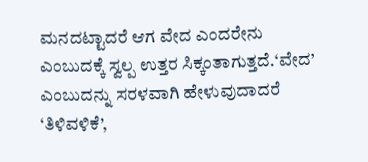ಮನದಟ್ಟಾದರೆ ಆಗ ವೇದ ಎಂದರೇನು ಎಂಬುದಕ್ಕೆ ಸ್ವಲ್ಪ ಉತ್ತರ ಸಿಕ್ಕಂತಾಗುತ್ತದೆ.‘ವೇದ’ ಎಂಬುದನ್ನು ಸರಳವಾಗಿ ಹೇಳುವುದಾದರೆ ‘ತಿಳಿವಳಿಕೆ’,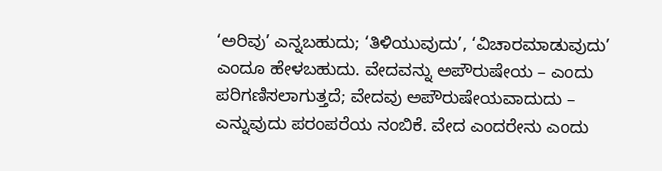‘ಅರಿವು’ ಎನ್ನಬಹುದು; ‘ತಿಳಿಯುವುದು’, ‘ವಿಚಾರಮಾಡುವುದು’ ಎಂದೂ ಹೇಳಬಹುದು. ವೇದವನ್ನು ಅಪೌರುಷೇಯ – ಎಂದು ಪರಿಗಣಿಸಲಾಗುತ್ತದೆ; ವೇದವು ಅಪೌರುಷೇಯವಾದುದು – ಎನ್ನುವುದು ಪರಂಪರೆಯ ನಂಬಿಕೆ. ವೇದ ಎಂದರೇನು ಎಂದು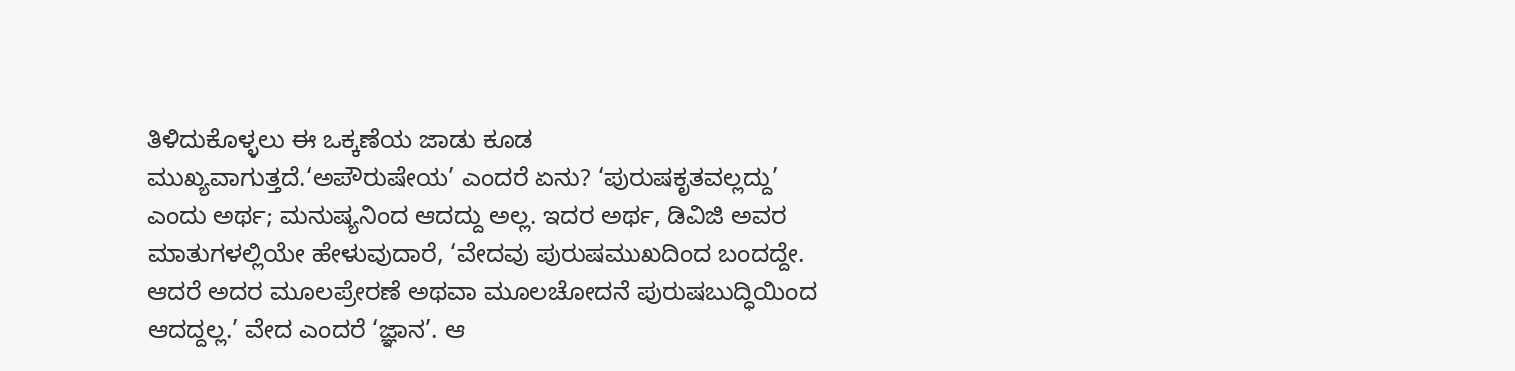ತಿಳಿದುಕೊಳ್ಳಲು ಈ ಒಕ್ಕಣೆಯ ಜಾಡು ಕೂಡ ಮುಖ್ಯವಾಗುತ್ತದೆ.‘ಅಪೌರುಷೇಯ’ ಎಂದರೆ ಏನು? ‘ಪುರುಷಕೃತವಲ್ಲದ್ದು’ ಎಂದು ಅರ್ಥ; ಮನುಷ್ಯನಿಂದ ಆದದ್ದು ಅಲ್ಲ. ಇದರ ಅರ್ಥ, ಡಿವಿಜಿ ಅವರ ಮಾತುಗಳಲ್ಲಿಯೇ ಹೇಳುವುದಾರೆ, ‘ವೇದವು ಪುರುಷಮುಖದಿಂದ ಬಂದದ್ದೇ. ಆದರೆ ಅದರ ಮೂಲಪ್ರೇರಣೆ ಅಥವಾ ಮೂಲಚೋದನೆ ಪುರುಷಬುದ್ಧಿಯಿಂದ ಆದದ್ದಲ್ಲ.’ ವೇದ ಎಂದರೆ ‘ಜ್ಞಾನ’. ಆ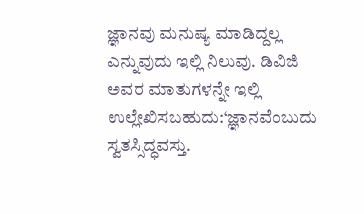ಜ್ಞಾನವು ಮನುಷ್ಯ ಮಾಡಿದ್ದಲ್ಲ ಎನ್ನುವುದು ಇಲ್ಲಿ ನಿಲುವು. ಡಿವಿಜಿ ಅವರ ಮಾತುಗಳನ್ನೇ ಇಲ್ಲಿ ಉಲ್ಲೇಖಿಸಬಹುದು:‘ಜ್ಞಾನವೆಂಬುದು ಸ್ವತಸ್ಸಿದ್ಧವಸ್ತು.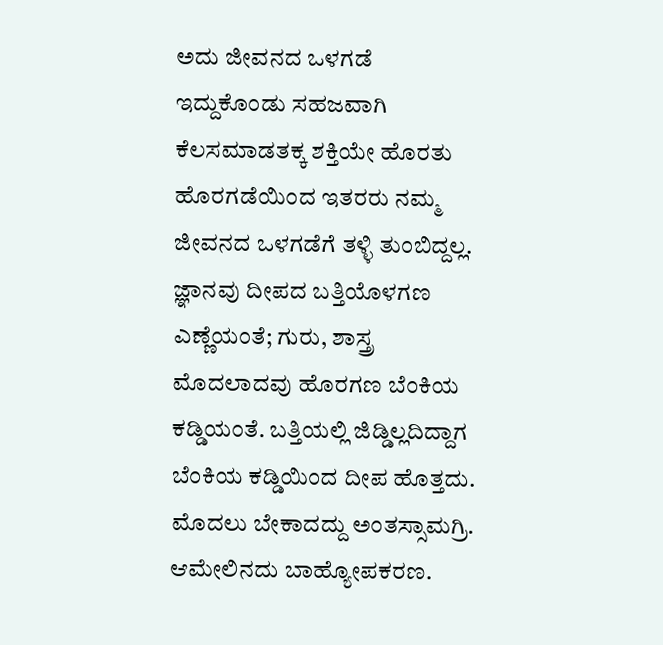ಅದು ಜೀವನದ ಒಳಗಡೆ ಇದ್ದುಕೊಂಡು ಸಹಜವಾಗಿ ಕೆಲಸಮಾಡತಕ್ಕ ಶಕ್ತಿಯೇ ಹೊರತು ಹೊರಗಡೆಯಿಂದ ಇತರರು ನಮ್ಮ ಜೀವನದ ಒಳಗಡೆಗೆ ತಳ್ಳಿ ತುಂಬಿದ್ದಲ್ಲ. ಜ್ಞಾನವು ದೀಪದ ಬತ್ತಿಯೊಳಗಣ ಎಣ್ಣೆಯಂತೆ; ಗುರು, ಶಾಸ್ತ್ರ ಮೊದಲಾದವು ಹೊರಗಣ ಬೆಂಕಿಯ ಕಡ್ಡಿಯಂತೆ. ಬತ್ತಿಯಲ್ಲಿ ಜಿಡ್ಡಿಲ್ಲದಿದ್ದಾಗ ಬೆಂಕಿಯ ಕಡ್ಡಿಯಿಂದ ದೀಪ ಹೊತ್ತದು. ಮೊದಲು ಬೇಕಾದದ್ದು ಅಂತಸ್ಸಾಮಗ್ರಿ. ಆಮೇಲಿನದು ಬಾಹ್ಯೋಪಕರಣ.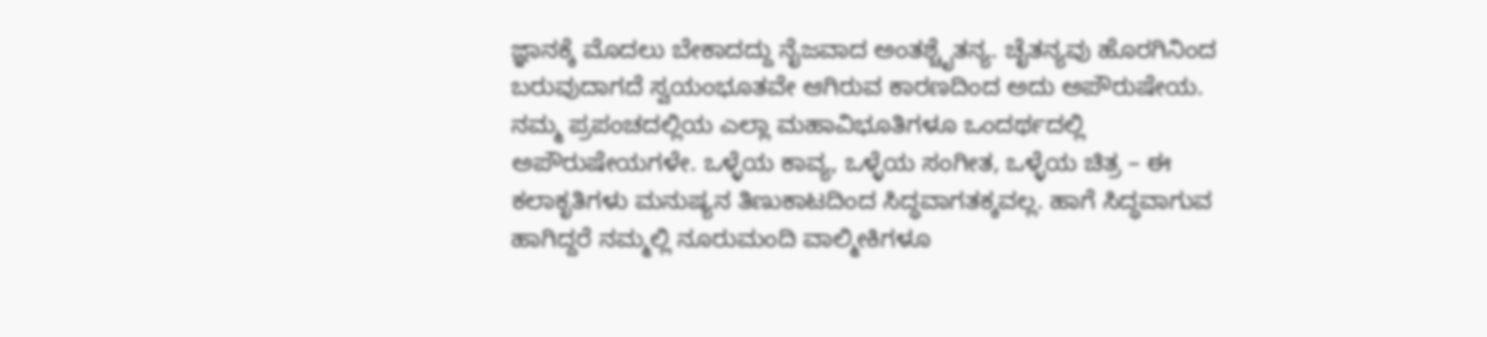ಜ್ಞಾನಕ್ಕೆ ಮೊದಲು ಬೇಕಾದದ್ದು ನೈಜವಾದ ಅಂತಶ್ಚೈತನ್ಯ. ಚೈತನ್ಯವು ಹೊರಗಿನಿಂದ ಬರುವುದಾಗದೆ ಸ್ವಯಂಭೂತವೇ ಆಗಿರುವ ಕಾರಣದಿಂದ ಅದು ಅಪೌರುಷೇಯ. ನಮ್ಮ ಪ್ರಪಂಚದಲ್ಲಿಯ ಎಲ್ಲಾ ಮಹಾವಿಭೂತಿಗಳೂ ಒಂದರ್ಥದಲ್ಲಿ ಅಪೌರುಷೇಯಗಳೇ. ಒಳ್ಳೆಯ ಕಾವ್ಯ, ಒಳ್ಳೆಯ ಸಂಗೀತ, ಒಳ್ಳೆಯ ಚಿತ್ರ – ಈ ಕಲಾಕೃತಿಗಳು ಮನುಷ್ಯನ ತಿಣುಕಾಟದಿಂದ ಸಿದ್ಧವಾಗತಕ್ಕವಲ್ಲ. ಹಾಗೆ ಸಿದ್ಧವಾಗುವ ಹಾಗಿದ್ದರೆ ನಮ್ಮಲ್ಲಿ ನೂರುಮಂದಿ ವಾಲ್ಮೀಕಿಗಳೂ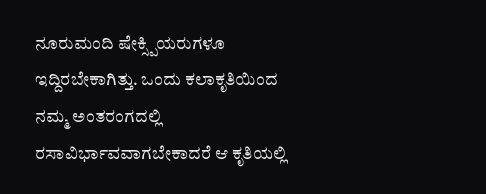ನೂರುಮಂದಿ ಷೇಕ್ಸ್ಪಿಯರುಗಳೂ ಇದ್ದಿರಬೇಕಾಗಿತ್ತು. ಒಂದು ಕಲಾಕೃತಿಯಿಂದ ನಮ್ಮ ಅಂತರಂಗದಲ್ಲಿ ರಸಾವಿರ್ಭಾವವಾಗಬೇಕಾದರೆ ಆ ಕೃತಿಯಲ್ಲಿ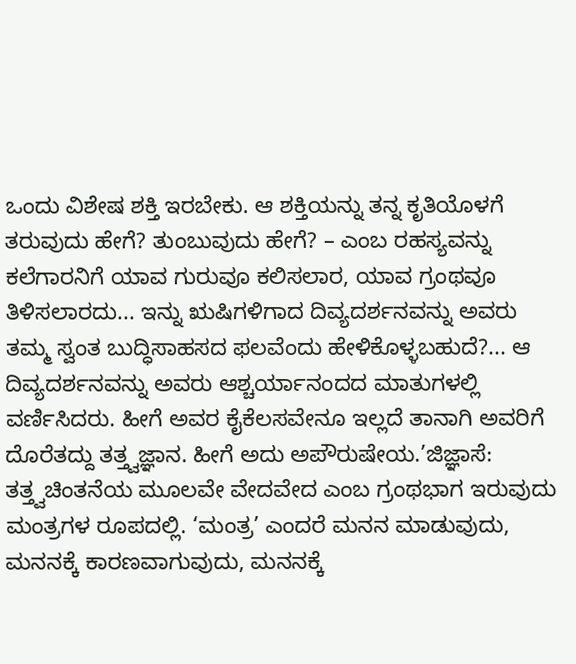ಒಂದು ವಿಶೇಷ ಶಕ್ತಿ ಇರಬೇಕು. ಆ ಶಕ್ತಿಯನ್ನು ತನ್ನ ಕೃತಿಯೊಳಗೆ ತರುವುದು ಹೇಗೆ? ತುಂಬುವುದು ಹೇಗೆ? – ಎಂಬ ರಹಸ್ಯವನ್ನು ಕಲೆಗಾರನಿಗೆ ಯಾವ ಗುರುವೂ ಕಲಿಸಲಾರ, ಯಾವ ಗ್ರಂಥವೂ ತಿಳಿಸಲಾರದು... ಇನ್ನು ಋಷಿಗಳಿಗಾದ ದಿವ್ಯದರ್ಶನವನ್ನು ಅವರು ತಮ್ಮ ಸ್ವಂತ ಬುದ್ಧಿಸಾಹಸದ ಫಲವೆಂದು ಹೇಳಿಕೊಳ್ಳಬಹುದೆ?... ಆ ದಿವ್ಯದರ್ಶನವನ್ನು ಅವರು ಆಶ್ಚರ್ಯಾನಂದದ ಮಾತುಗಳಲ್ಲಿ ವರ್ಣಿಸಿದರು. ಹೀಗೆ ಅವರ ಕೈಕೆಲಸವೇನೂ ಇಲ್ಲದೆ ತಾನಾಗಿ ಅವರಿಗೆ ದೊರೆತದ್ದು ತತ್ತ್ವಜ್ಞಾನ. ಹೀಗೆ ಅದು ಅಪೌರುಷೇಯ.’ಜಿಜ್ಞಾಸೆ: ತತ್ತ್ವಚಿಂತನೆಯ ಮೂಲವೇ ವೇದವೇದ ಎಂಬ ಗ್ರಂಥಭಾಗ ಇರುವುದು ಮಂತ್ರಗಳ ರೂಪದಲ್ಲಿ. ‘ಮಂತ್ರ’ ಎಂದರೆ ಮನನ ಮಾಡುವುದು, ಮನನಕ್ಕೆ ಕಾರಣವಾಗುವುದು, ಮನನಕ್ಕೆ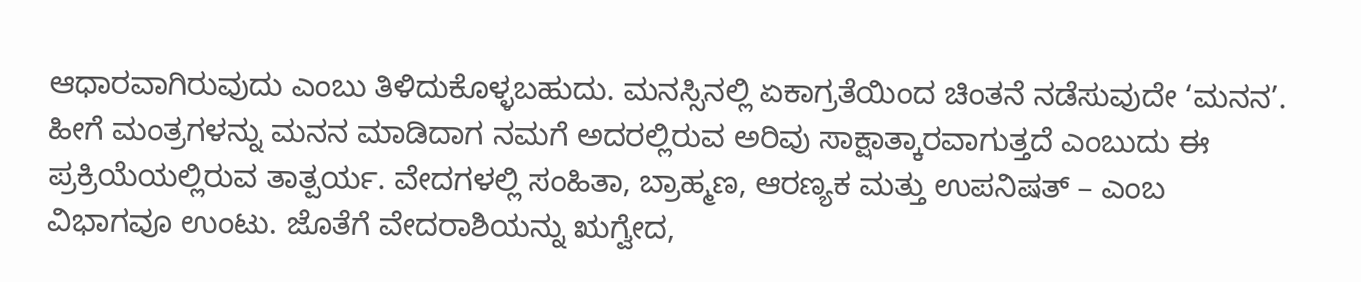ಆಧಾರವಾಗಿರುವುದು ಎಂಬು ತಿಳಿದುಕೊಳ್ಳಬಹುದು. ಮನಸ್ಸಿನಲ್ಲಿ ಏಕಾಗ್ರತೆಯಿಂದ ಚಿಂತನೆ ನಡೆಸುವುದೇ ‘ಮನನ’. ಹೀಗೆ ಮಂತ್ರಗಳನ್ನು ಮನನ ಮಾಡಿದಾಗ ನಮಗೆ ಅದರಲ್ಲಿರುವ ಅರಿವು ಸಾಕ್ಷಾತ್ಕಾರವಾಗುತ್ತದೆ ಎಂಬುದು ಈ ಪ್ರಕ್ರಿಯೆಯಲ್ಲಿರುವ ತಾತ್ಪರ್ಯ. ವೇದಗಳಲ್ಲಿ ಸಂಹಿತಾ, ಬ್ರಾಹ್ಮಣ, ಆರಣ್ಯಕ ಮತ್ತು ಉಪನಿಷತ್ – ಎಂಬ ವಿಭಾಗವೂ ಉಂಟು. ಜೊತೆಗೆ ವೇದರಾಶಿಯನ್ನು ಋಗ್ವೇದ,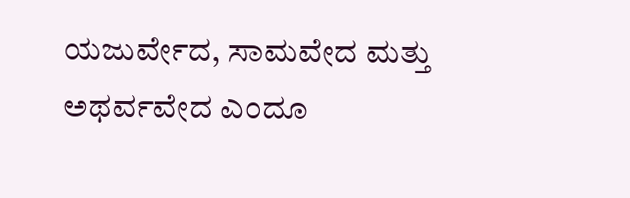ಯಜುರ್ವೇದ, ಸಾಮವೇದ ಮತ್ತು ಅಥರ್ವವೇದ ಎಂದೂ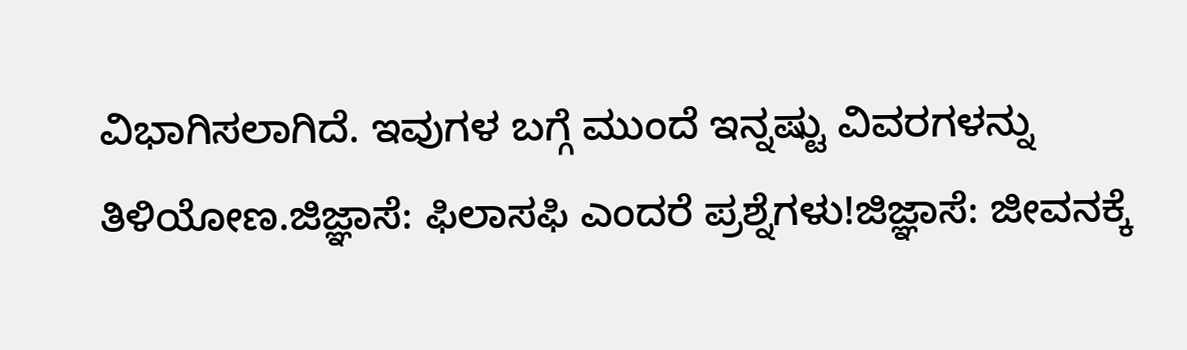ವಿಭಾಗಿಸಲಾಗಿದೆ. ಇವುಗಳ ಬಗ್ಗೆ ಮುಂದೆ ಇನ್ನಷ್ಟು ವಿವರಗಳನ್ನು ತಿಳಿಯೋಣ.ಜಿಜ್ಞಾಸೆ: ಫಿಲಾಸಫಿ ಎಂದರೆ ಪ್ರಶ್ನೆಗಳು!ಜಿಜ್ಞಾಸೆ: ಜೀವನಕ್ಕೆ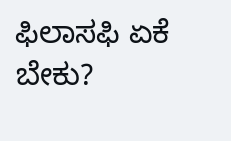ಫಿಲಾಸಫಿ ಏಕೆ ಬೇಕು?